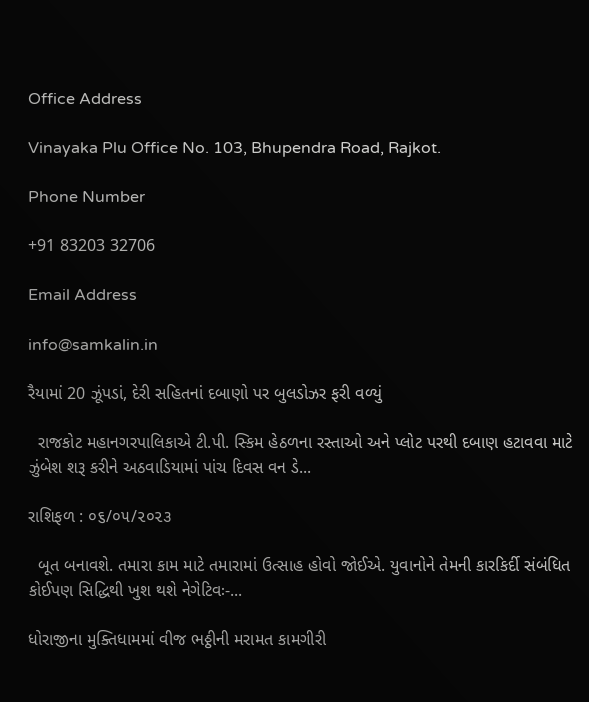Office Address

Vinayaka Plu Office No. 103, Bhupendra Road, Rajkot.

Phone Number

+91 83203 32706

Email Address

info@samkalin.in

રૈયામાં 20 ઝૂંપડાં, દેરી સહિતનાં દબાણો પર બુલડોઝર ફરી વળ્યું

  રાજકોટ મહાનગરપાલિકાએ ટી.પી. સ્કિમ હેઠળના રસ્તાઓ અને પ્લોટ પરથી દબાણ હટાવવા માટે ઝુંબેશ શરૂ કરીને અઠવાડિયામાં પાંચ દિવસ વન ડે...

રાશિફળ : ૦૬/૦૫/૨૦૨૩

  બૂત બનાવશે. તમારા કામ માટે તમારામાં ઉત્સાહ હોવો જોઈએ. યુવાનોને તેમની કારકિર્દી સંબંધિત કોઈપણ સિદ્ધિથી ખુશ થશે નેગેટિવઃ-...

ધોરાજીના મુક્તિધામમાં વીજ ભઠ્ઠીની મરામત કામગીરી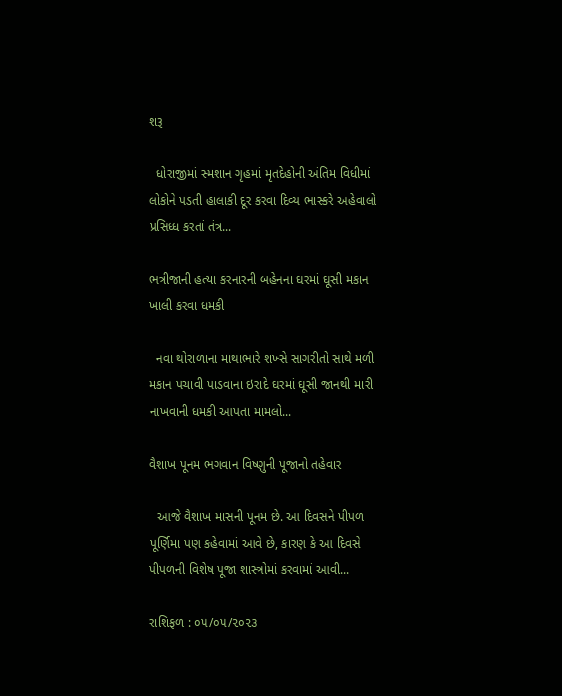શરૂ

  ધોરાજીમાં સ્મશાન ગૃહમાં મૃતદેહોની અંતિમ વિધીમાં લોકોને પડતી હાલાકી દૂર કરવા દિવ્ય ભાસ્કરે અહેવાલો પ્રસિધ્ધ કરતાં તંત્ર...

ભત્રીજાની હત્યા કરનારની બહેનના ઘરમાં ઘૂસી મકાન ખાલી કરવા ધમકી

  નવા થોરાળાના માથાભારે શખ્સે સાગરીતો સાથે મળી મકાન પચાવી પાડવાના ઇરાદે ઘરમાં ઘૂસી જાનથી મારી નાખવાની ધમકી આપતા મામલો...

વૈશાખ પૂનમ ભગવાન વિષ્ણુની પૂજાનો તહેવાર

  આજે વૈશાખ માસની પૂનમ છે. આ દિવસને પીપળ પૂર્ણિમા પણ કહેવામાં આવે છે, કારણ કે આ દિવસે પીપળની વિશેષ પૂજા શાસ્ત્રોમાં કરવામાં આવી...

રાશિફળ : ૦૫/૦૫/૨૦૨૩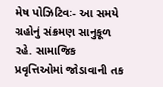મેષ પોઝિટિવઃ- આ સમયે ગ્રહોનું સંક્રમણ સાનુકૂળ રહે. સામાજિક પ્રવૃત્તિઓમાં જોડાવાની તક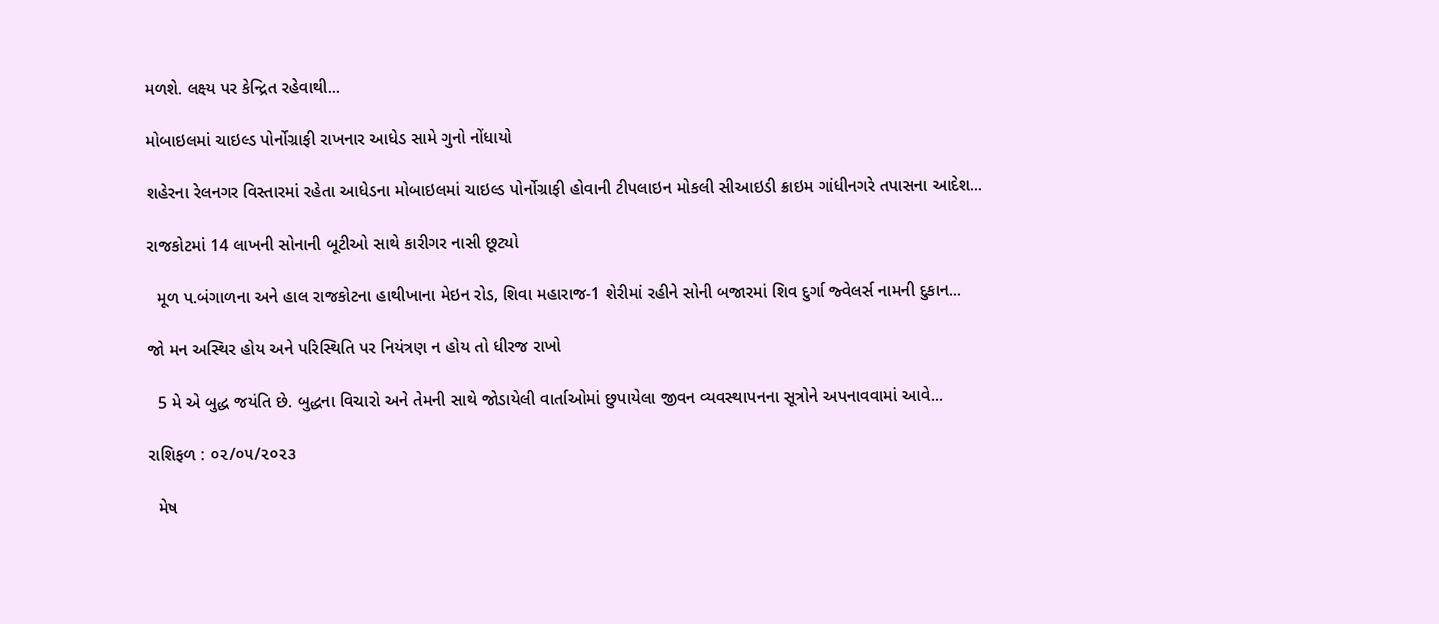મળશે. લક્ષ્ય પર કેન્દ્રિત રહેવાથી...

મોબાઇલમાં ચાઇલ્ડ પોર્નોગ્રાફી રાખનાર આધેડ સામે ગુનો નોંધાયો

શહેરના રેલનગર વિસ્તારમાં રહેતા આધેડના મોબાઇલમાં ચાઇલ્ડ પોર્નોગ્રાફી હોવાની ટીપલાઇન મોકલી સીઆઇડી ક્રાઇમ ગાંધીનગરે તપાસના આદેશ...

રાજકોટમાં 14 લાખની સોનાની બૂટીઓ સાથે કારીગર નાસી છૂટ્યો

  મૂળ પ.બંગાળના અને હાલ રાજકોટના હાથીખાના મેઇન રોડ, શિવા મહારાજ-1 શેરીમાં રહીને સોની બજારમાં શિવ દુર્ગા જ્વેલર્સ નામની દુકાન...

જો મન અસ્થિર હોય અને પરિસ્થિતિ પર નિયંત્રણ ન હોય તો ધીરજ રાખો

  5 મે એ બુદ્ધ જયંતિ છે. બુદ્ધના વિચારો અને તેમની સાથે જોડાયેલી વાર્તાઓમાં છુપાયેલા જીવન વ્યવસ્થાપનના સૂત્રોને અપનાવવામાં આવે...

રાશિફળ : ૦૨/૦૫/૨૦૨૩

  મેષ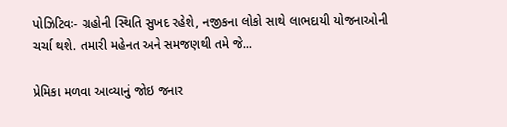પોઝિટિવઃ- ગ્રહોની સ્થિતિ સુખદ રહેશે, નજીકના લોકો સાથે લાભદાયી યોજનાઓની ચર્ચા થશે. તમારી મહેનત અને સમજણથી તમે જે...

પ્રેમિકા મળવા આવ્યાનું જોઇ જનાર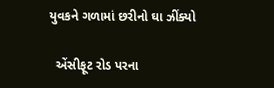યુવકને ગળામાં છરીનો ઘા ઝીંક્યો

  એંસીફૂટ રોડ પરના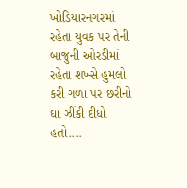ખોડિયારનગરમાં રહેતા યુવક પર તેની બાજુની ઓરડીમાં રહેતા શખ્સે હુમલો કરી ગળા પર છરીનો ઘા ઝીંકી દીધો હતો....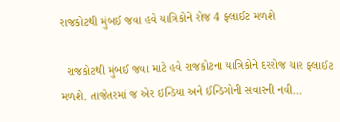રાજકોટથી મુંબઈ જવા હવે યાત્રિકોને રોજ 4 ફ્લાઈટ મળશે

  રાજકોટથી મુંબઈ જવા માટે હવે રાજકોટના યાત્રિકોને દરરોજ ચાર ફ્લાઈટ મળશે. તાજેતરમાં જ એર ઇન્ડિયા અને ઈન્ડિગોની સવારની નવી...